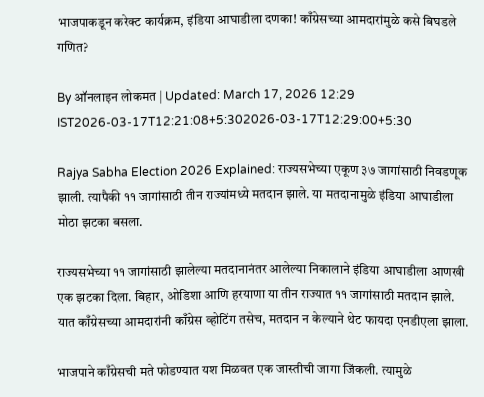भाजपाकडून करेक्ट कार्यक्रम, इंडिया आघाडीला दणका! काँग्रेसच्या आमदारांमुळे कसे बिघडले गणित?

By ऑनलाइन लोकमत | Updated: March 17, 2026 12:29 IST2026-03-17T12:21:08+5:302026-03-17T12:29:00+5:30

Rajya Sabha Election 2026 Explained: राज्यसभेच्या एकूण ३७ जागांसाठी निवडणूक झाली. त्यापैकी ११ जागांसाठी तीन राज्यांमध्ये मतदान झाले. या मतदानामुळे इंडिया आघाडीला मोठा झटका बसला.

राज्यसभेच्या ११ जागांसाठी झालेल्या मतदानानंतर आलेल्या निकालाने इंडिया आघाडीला आणखी एक झटका दिला. बिहार, ओडिशा आणि हरयाणा या तीन राज्यात ११ जागांसाठी मतदान झाले. यात काँग्रेसच्या आमदारांनी काँग्रेस व्होटिंग तसेच, मतदान न केल्याने थेट फायदा एनडीएला झाला.

भाजपाने काँग्रेसची मते फोडण्यात यश मिळवत एक जास्तीची जागा जिंकली. त्यामुळे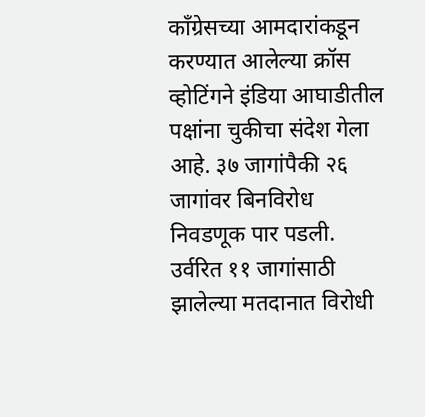काँग्रेसच्या आमदारांकडून करण्यात आलेल्या क्रॉस व्होटिंगने इंडिया आघाडीतील पक्षांना चुकीचा संदेश गेला आहे. ३७ जागांपैकी २६ जागांवर बिनविरोध निवडणूक पार पडली. उर्वरित ११ जागांसाठी झालेल्या मतदानात विरोधी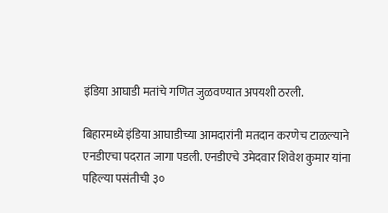इंडिया आघाडी मतांचे गणित जुळवण्यात अपयशी ठरली.

बिहारमध्ये इंडिया आघाडीच्या आमदारांनी मतदान करणेच टाळल्याने एनडीएचा पदरात जागा पडली. एनडीएचे उमेदवार शिवेश कुमार यांना पहिल्या पसंतीची ३०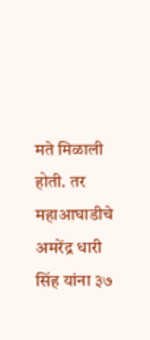मते मिळाली होती. तर महाआघाडीचे अमरेंद्र धारी सिंह यांना ३७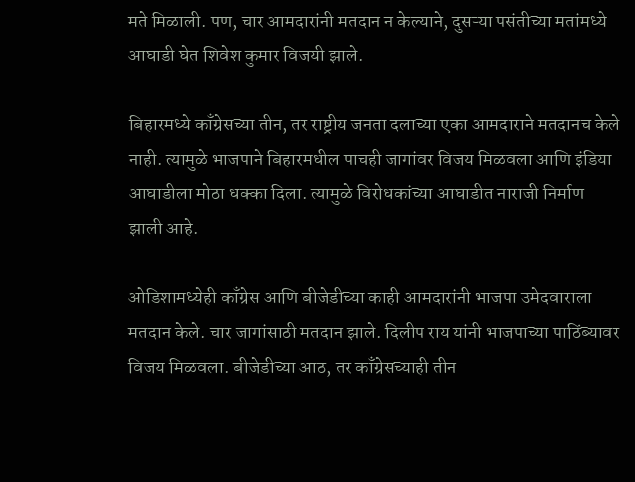मते मिळाली. पण, चार आमदारांनी मतदान न केल्याने, दुसऱ्या पसंतीच्या मतांमध्ये आघाडी घेत शिवेश कुमार विजयी झाले.

बिहारमध्ये काँग्रेसच्या तीन, तर राष्ट्रीय जनता दलाच्या एका आमदाराने मतदानच केले नाही. त्यामुळे भाजपाने बिहारमधील पाचही जागांवर विजय मिळवला आणि इंडिया आघाडीला मोठा धक्का दिला. त्यामुळे विरोधकांच्या आघाडीत नाराजी निर्माण झाली आहे.

ओडिशामध्येही काँग्रेस आणि बीजेडीच्या काही आमदारांनी भाजपा उमेदवाराला मतदान केले. चार जागांसाठी मतदान झाले. दिलीप राय यांनी भाजपाच्या पाठिंब्यावर विजय मिळवला. बीजेडीच्या आठ, तर काँग्रेसच्याही तीन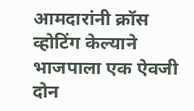आमदारांनी क्रॉस व्होटिंग केल्याने भाजपाला एक ऐवजी दोन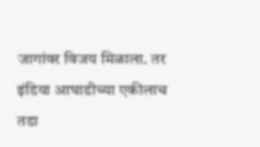जागांवर विजय मिळाला. तर इंडिया आघाडीच्या एकीलाच तडा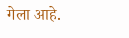गेला आहे.